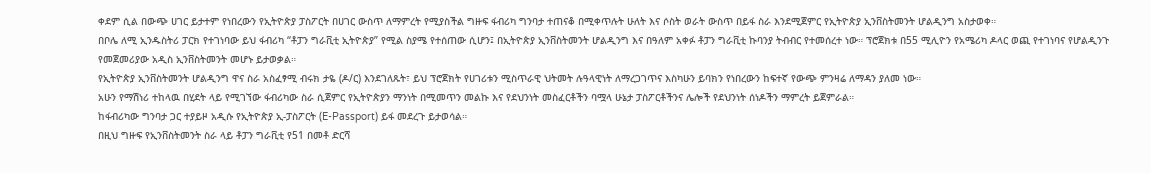ቀደም ሲል በውጭ ሀገር ይታተም የነበረውን የኢትዮጵያ ፓስፖርት በሀገር ውስጥ ለማምረት የሚያስችል ግዙፍ ፋብሪካ ግንባታ ተጠናቆ በሚቀጥሉት ሁለት እና ሶስት ወራት ውስጥ በይፋ ስራ እንደሚጀምር የኢትዮጵያ ኢንቨስትመንት ሆልዲንግ አስታወቀ።
በቦሌ ለሚ ኢንዱስትሪ ፓርክ የተገነባው ይህ ፋብሪካ “ቶፓን ግራቪቲ ኢትዮጵያ” የሚል ስያሜ የተሰጠው ሲሆን፤ በኢትዮጵያ ኢንቨስትመንት ሆልዲንግ እና በዓለም አቀፉ ቶፓን ግራቪቲ ኩባንያ ትብብር የተመሰረተ ነው። ፕሮጀክቱ በ55 ሚሊዮን የአሜሪካ ዶላር ወጪ የተገነባና የሆልዲንጉ የመጀመሪያው አዲስ ኢንቨስትመንት መሆኑ ይታወቃል።
የኢትዮጵያ ኢንቨስትመንት ሆልዲንግ ዋና ስራ አስፈፃሚ ብሩክ ታዬ (ዶ/ር) እንደገለጹት፣ ይህ ፕሮጀክት የሀገሪቱን ሚስጥራዊ ህትመት ሉዓላዊነት ለማረጋገጥና እስካሁን ይባክን የነበረውን ከፍተኛ የውጭ ምንዛሬ ለማዳን ያለመ ነው።
አሁን የማሽነሪ ተከላዉ በሂደት ላይ የሚገኘው ፋብሪካው ስራ ሲጀምር የኢትዮጵያን ማንነት በሚመጥን መልኩ እና የደህንነት መስፈርቶችን ባሟላ ሁኔታ ፓስፖርቶችንና ሌሎች የደህንነት ሰነዶችን ማምረት ይጀምራል።
ከፋብሪካው ግንባታ ጋር ተያይዞ አዲሱ የኢትዮጵያ ኢ-ፓስፖርት (E-Passport) ይፋ መደረጉ ይታወሳል።
በዚህ ግዙፍ የኢንቨስትመንት ስራ ላይ ቶፓን ግራቪቲ የ51 በመቶ ድርሻ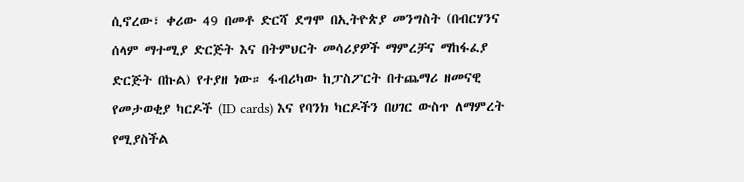ሲኖረው፣ ቀሪው 49 በመቶ ድርሻ ደግሞ በኢትዮጵያ መንግስት (በብርሃንና ሰላም ማተሚያ ድርጅት እና በትምህርት መሳሪያዎች ማምረቻና ማከፋፈያ ድርጅት በኩል) የተያዘ ነው። ፋብሪካው ከፓስፖርት በተጨማሪ ዘመናዊ የመታወቂያ ካርዶች (ID cards) እና የባንክ ካርዶችን በሀገር ውስጥ ለማምረት የሚያስችል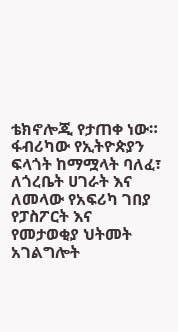ቴክኖሎጂ የታጠቀ ነው።
ፋብሪካው የኢትዮጵያን ፍላጎት ከማሟላት ባለፈ፣ ለጎረቤት ሀገራት እና ለመላው የአፍሪካ ገበያ የፓስፖርት እና የመታወቂያ ህትመት አገልግሎት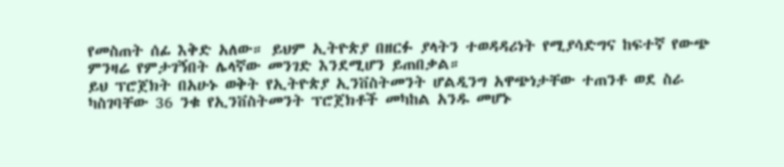የመስጠት ሰፊ እቅድ አለው። ይህም ኢትዮጵያ በዘርፉ ያላትን ተወዳዳሪነት የሚያሳድግና ከፍተኛ የውጭ ምንዛሬ የምታገኝበት ሌላኛው መንገድ እንደሚሆን ይጠበቃል።
ይህ ፕሮጀክት በአሁኑ ወቅት የኢትዮጵያ ኢንቨስትመንት ሆልዲንግ አዋጭነታቸው ተጠንቶ ወደ ስራ ካስገባቸው 36 ንቁ የኢንቨስትመንት ፕሮጀክቶች መካከል አንዱ መሆኑ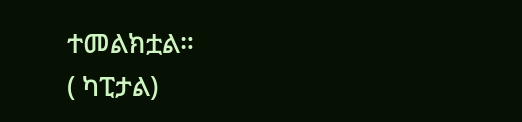ተመልክቷል።
( ካፒታል)